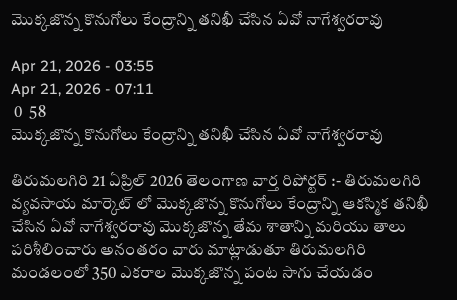మొక్కజొన్న కొనుగోలు కేంద్రాన్ని తనిఖీ చేసిన ఏవో నాగేశ్వరరావు

Apr 21, 2026 - 03:55
Apr 21, 2026 - 07:11
 0  58
మొక్కజొన్న కొనుగోలు కేంద్రాన్ని తనిఖీ చేసిన ఏవో నాగేశ్వరరావు

తిరుమలగిరి 21 ఏప్రిల్ 2026 తెలంగాణ వార్త రిపోర్టర్ :- తిరుమలగిరి వ్యవసాయ మార్కెట్ లో మొక్కజొన్న కొనుగోలు కేంద్రాన్ని ఆకస్మిక తనిఖీ చేసిన ఏవో నాగేశ్వరరావు మొక్కజొన్న తేమ శాతాన్ని మరియు తాలు పరిశీలించారు అనంతరం వారు మాట్లాడుతూ తిరుమలగిరి మండలంలో 350 ఎకరాల మొక్కజొన్న పంట సాగు చేయడం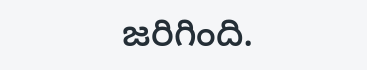జరిగింది.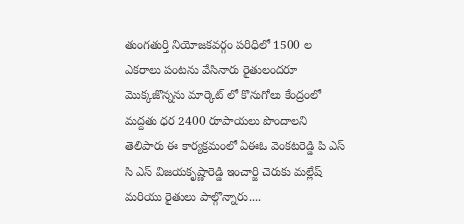తుంగతుర్తి నియోజకవర్గం పరిధిలో 1500 ల ఎకరాలు పంటను వేసినారు రైతులందరూ మొక్కజొన్నను మార్కెట్ లో కొనుగోలు కేంద్రంలో మద్దతు ధర 2400 రూపాయలు పొందాలని తెలిపారు ఈ కార్యక్రమంలో ఏఈఓ వెంకటరెడ్డి పి ఎస్ సి ఎస్ విజయకృష్ణారెడ్డి ఇంచార్జి చెరుకు మల్లేష్ మరియు రైతులు పాల్గొన్నారు....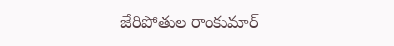జేరిపోతుల రాంకుమార్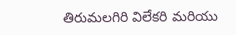తిరుమలగిరి విలేకరి మరియు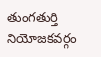తుంగతుర్తి నియోజకవర్గం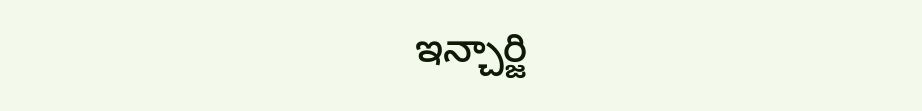ఇన్చార్జి